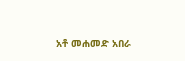አቶ መሐመድ አበራ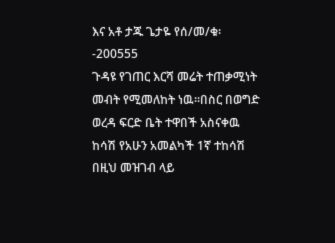እና አቶ ታጁ ጌታዬ የሰ/መ/ቁ፡-200555
ጉዳዩ የገጠር እርሻ መሬት ተጠቃሚነት መብት የሚመለከት ነዉ፡፡በስር በወግድ ወረዳ ፍርድ ቤት ተዋበች አስናቀዉ ከሳሽ የአሁን አመልካች 1ኛ ተከሳሽ በዚህ መዝገብ ላይ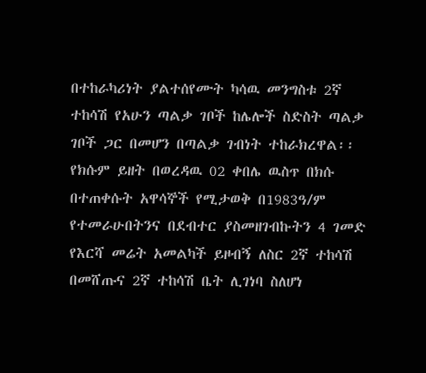በተከራካሪነት ያልተሰየሙት ካሳዉ መንግስቱ 2ኛ ተከሳሽ የአሁን ጣልቃ ገቦች ከሌሎች ስድስት ጣልቃ ገቦች ጋር በመሆን በጣልቃ ገብነት ተከራክረዋል፡፡ የክሱም ይዘት በወረዳዉ 02 ቀበሌ ዉስጥ በክሱ በተጠቀሱት አዋሳኞች የሚታወቅ በ1983ዓ/ም የተመራሁበትንና በደብተር ያስመዘገብኩትን 4 ገመድ የእርሻ መሬት አመልካች ይዞብኝ ለስር 2ኛ ተከሳሽ በመሸጡና 2ኛ ተከሳሽ ቤት ሊገነባ ስለሆነ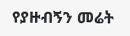የያዙብኝን መሬት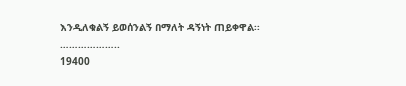እንዲለቁልኝ ይወሰንልኝ በማለት ዳኝነት ጠይቀዋል፡፡………………..
19400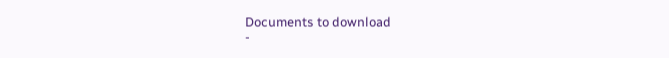Documents to download
-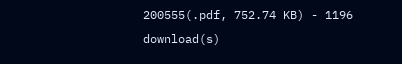200555(.pdf, 752.74 KB) - 1196 download(s)